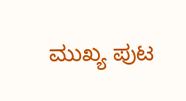ಮುಖ್ಯ ಪುಟ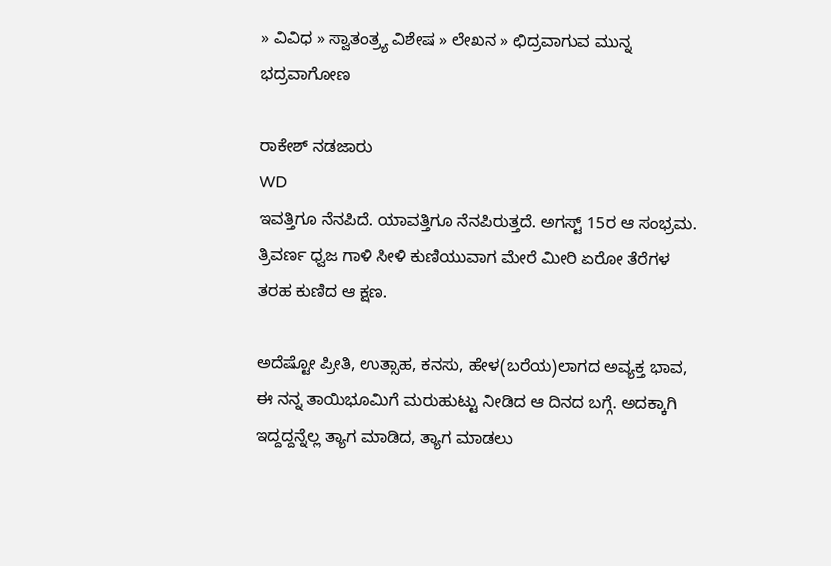» ವಿವಿಧ » ಸ್ವಾತಂತ್ರ್ಯ ವಿಶೇಷ » ಲೇಖನ » ಛಿದ್ರವಾಗುವ ಮುನ್ನ ಭದ್ರವಾಗೋಣ

ರಾಕೇಶ್ ನಡಜಾರು
WD
ಇವತ್ತಿಗೂ ನೆನಪಿದೆ. ಯಾವತ್ತಿಗೂ ನೆನಪಿರುತ್ತದೆ. ಅಗಸ್ಟ್ 15ರ ಆ ಸಂಭ್ರಮ. ತ್ರಿವರ್ಣ ಧ್ವಜ ಗಾಳಿ ಸೀಳಿ ಕುಣಿಯುವಾಗ ಮೇರೆ ಮೀರಿ ಏರೋ ತೆರೆಗಳ ತರಹ ಕುಣಿದ ಆ ಕ್ಷಣ.

ಅದೆಷ್ಟೋ ಪ್ರೀತಿ, ಉತ್ಸಾಹ, ಕನಸು, ಹೇಳ(ಬರೆಯ)ಲಾಗದ ಅವ್ಯಕ್ತ ಭಾವ, ಈ ನನ್ನ ತಾಯಿಭೂಮಿಗೆ ಮರುಹುಟ್ಟು ನೀಡಿದ ಆ ದಿನದ ಬಗ್ಗೆ. ಅದಕ್ಕಾಗಿ ಇದ್ದದ್ದನ್ನೆಲ್ಲ ತ್ಯಾಗ ಮಾಡಿದ, ತ್ಯಾಗ ಮಾಡಲು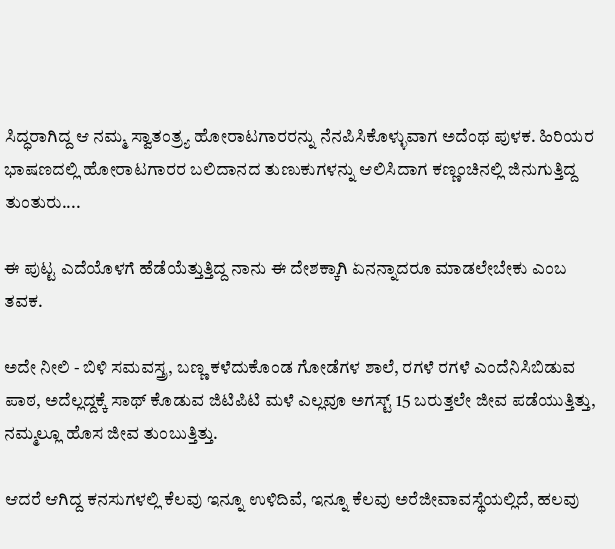ಸಿದ್ಧರಾಗಿದ್ದ ಆ ನಮ್ಮ ಸ್ವಾತಂತ್ರ್ಯ ಹೋರಾಟಗಾರರನ್ನು ನೆನಪಿಸಿಕೊಳ್ಳುವಾಗ ಅದೆಂಥ ಪುಳಕ. ಹಿರಿಯರ ಭಾಷಣದಲ್ಲಿ ಹೋರಾಟಗಾರರ ಬಲಿದಾನದ ತುಣುಕುಗಳನ್ನು ಆಲಿಸಿದಾಗ ಕಣ್ಣಂಚಿನಲ್ಲಿ ಜಿನುಗುತ್ತಿದ್ದ ತುಂತುರು....

ಈ ಪುಟ್ಟ ಎದೆಯೊಳಗೆ ಹೆಡೆಯೆತ್ತುತ್ತಿದ್ದ ನಾನು ಈ ದೇಶಕ್ಕಾಗಿ ಏನನ್ನಾದರೂ ಮಾಡಲೇಬೇಕು ಎಂಬ ತವಕ.

ಅದೇ ನೀಲಿ - ಬಿಳಿ ಸಮವಸ್ತ್ರ, ಬಣ್ಣ ಕಳೆದುಕೊಂಡ ಗೋಡೆಗಳ ಶಾಲೆ, ರಗಳೆ ರಗಳೆ ಎಂದೆನಿಸಿಬಿಡುವ ಪಾಠ, ಅದೆಲ್ಲದ್ದಕ್ಕೆ ಸಾಥ್ ಕೊಡುವ ಜಿಟಿಪಿಟಿ ಮಳೆ ಎಲ್ಲವೂ ಅಗಸ್ಟ್ 15 ಬರುತ್ತಲೇ ಜೀವ ಪಡೆಯುತ್ತಿತ್ತು, ನಮ್ಮಲ್ಲೂ ಹೊಸ ಜೀವ ತುಂಬುತ್ತಿತ್ತು.

ಆದರೆ ಆಗಿದ್ದ ಕನಸುಗಳಲ್ಲಿ ಕೆಲವು ಇನ್ನೂ ಉಳಿದಿವೆ, ಇನ್ನೂ ಕೆಲವು ಅರೆಜೀವಾವಸ್ಥೆಯಲ್ಲಿದೆ, ಹಲವು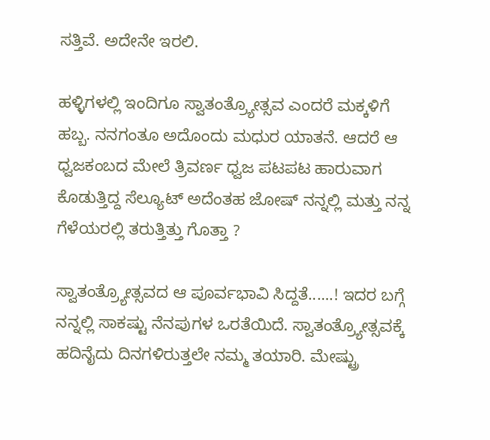ಸತ್ತಿವೆ. ಅದೇನೇ ಇರಲಿ.

ಹಳ್ಳಿಗಳಲ್ಲಿ ಇಂದಿಗೂ ಸ್ವಾತಂತ್ರ್ಯೋತ್ಸವ ಎಂದರೆ ಮಕ್ಕಳಿಗೆ ಹಬ್ಬ. ನನಗಂತೂ ಅದೊಂದು ಮಧುರ ಯಾತನೆ. ಆದರೆ ಆ ಧ್ವಜಕಂಬದ ಮೇಲೆ ತ್ರಿವರ್ಣ ಧ್ವಜ ಪಟಪಟ ಹಾರುವಾಗ ಕೊಡುತ್ತಿದ್ದ ಸೆಲ್ಯೂಟ್ ಅದೆಂತಹ ಜೋಷ್ ನನ್ನಲ್ಲಿ ಮತ್ತು ನನ್ನ ಗೆಳೆಯರಲ್ಲಿ ತರುತ್ತಿತ್ತು ಗೊತ್ತಾ ?

ಸ್ವಾತಂತ್ರ್ಯೋತ್ಸವದ ಆ ಪೂರ್ವಭಾವಿ ಸಿದ್ದತೆ......! ಇದರ ಬಗ್ಗೆ ನನ್ನಲ್ಲಿ ಸಾಕಷ್ಟು ನೆನಪುಗಳ ಒರತೆಯಿದೆ. ಸ್ವಾತಂತ್ರ್ಯೋತ್ಸವಕ್ಕೆ ಹದಿನೈದು ದಿನಗಳಿರುತ್ತಲೇ ನಮ್ಮ ತಯಾರಿ. ಮೇಷ್ಟ್ರು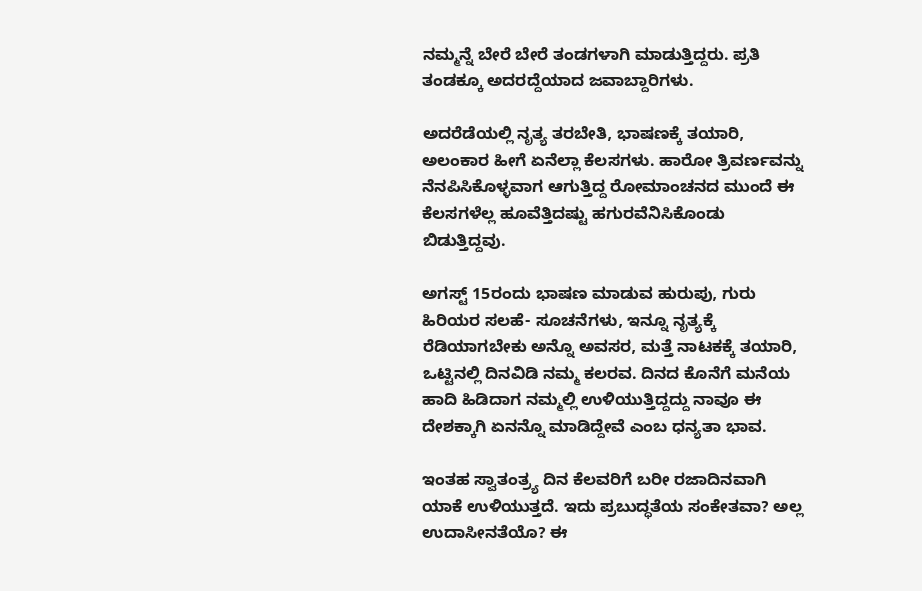ನಮ್ಮನ್ನೆ ಬೇರೆ ಬೇರೆ ತಂಡಗಳಾಗಿ ಮಾಡುತ್ತಿದ್ದರು. ಪ್ರತಿ ತಂಡಕ್ಕೂ ಅದರದ್ದೆಯಾದ ಜವಾಬ್ದಾರಿಗಳು.

ಅದರೆಡೆಯಲ್ಲಿ ನೃತ್ಯ ತರಬೇತಿ, ಭಾಷಣಕ್ಕೆ ತಯಾರಿ, ಅಲಂಕಾರ ಹೀಗೆ ಏನೆಲ್ಲಾ ಕೆಲಸಗಳು. ಹಾರೋ ತ್ರಿವರ್ಣವನ್ನು ನೆನಪಿಸಿಕೊಳ್ಳವಾಗ ಆಗುತ್ತಿದ್ದ ರೋಮಾಂಚನದ ಮುಂದೆ ಈ ಕೆಲಸಗಳೆಲ್ಲ ಹೂವೆತ್ತಿದಷ್ಟು ಹಗುರವೆನಿಸಿಕೊಂಡು ಬಿಡುತ್ತಿದ್ದವು.

ಅಗಸ್ಟ್ 15ರಂದು ಭಾಷಣ ಮಾಡುವ ಹುರುಪು, ಗುರು ಹಿರಿಯರ ಸಲಹೆ- ಸೂಚನೆಗಳು, ಇನ್ನೂ ನೃತ್ಯಕ್ಕೆ ರೆಡಿಯಾಗಬೇಕು ಅನ್ನೊ ಅವಸರ, ಮತ್ತೆ ನಾಟಕಕ್ಕೆ ತಯಾರಿ, ಒಟ್ಟಿನಲ್ಲಿ ದಿನವಿಡಿ ನಮ್ಮ ಕಲರವ. ದಿನದ ಕೊನೆಗೆ ಮನೆಯ ಹಾದಿ ಹಿಡಿದಾಗ ನಮ್ಮಲ್ಲಿ ಉಳಿಯುತ್ತಿದ್ದದ್ದು ನಾವೂ ಈ ದೇಶಕ್ಕಾಗಿ ಏನನ್ನೊ ಮಾಡಿದ್ದೇವೆ ಎಂಬ ಧನ್ಯತಾ ಭಾವ.

ಇಂತಹ ಸ್ವಾತಂತ್ರ್ಯ ದಿನ ಕೆಲವರಿಗೆ ಬರೀ ರಜಾದಿನವಾಗಿ ಯಾಕೆ ಉಳಿಯುತ್ತದೆ. ಇದು ಪ್ರಬುದ್ಧತೆಯ ಸಂಕೇತವಾ? ಅಲ್ಲ ಉದಾಸೀನತೆಯೊ? ಈ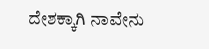ದೇಶಕ್ಕಾಗಿ ನಾವೇನು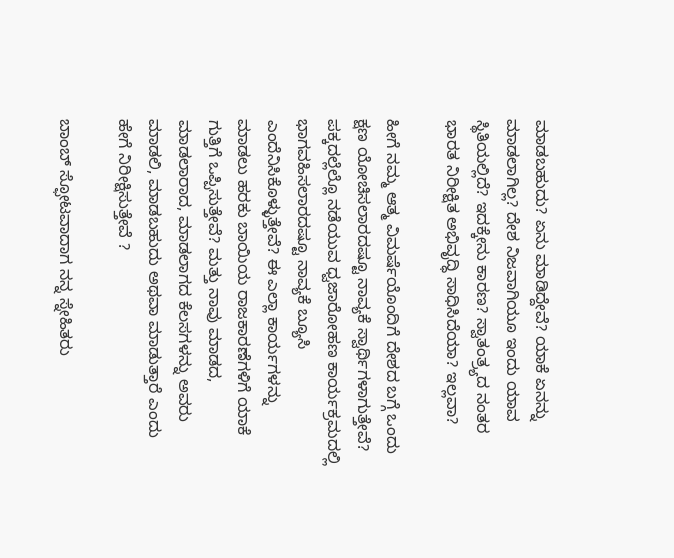ಮಾಡಬಹುದು? ಏನು ಮಾಡಿದ್ದೇವೆ? ಯಾಕೆ ಏನನ್ನು ಮಾಡಲಾಗಿಲ್ಲ? ದೇಶ ನಿಜವಾಗಿಯೂ ಇಂದು ಯಾವ ಸ್ಥಿತಿಯಲ್ಲಿದೆ? ಇದಕ್ಕೇನು ಕಾರಣ? ಸ್ವಾತಂತ್ರ್ಯದ ನಂತರ ಭಾರತ ನಿರೀಕ್ಷಿತ ಅಭಿವೃದ್ಧಿ ಸಾಧಿಸಿದೆಯಾ? ಇಲ್ಲವಾ?

ಹೀಗೆ ನಮ್ಮ ಆತ್ಮ ವಿಮರ್ಷೆಯೊಂದಿಗೆ ದೇಶದ ಬಗ್ಗೆ ಒಂದು ಕ್ಷಣ ಯೋಚಿಸಲಾರದಷ್ಟೂ ನಾವ್ಯಕೆ ಸ್ವಾರ್ಥಿಗಳಾಗುತ್ತೇವೆ? ಪಕ್ಕದಲ್ಲೆಲ್ಲೊ ನಡೆಯುವ ಧ್ವಜಾರೋಹಣ ಕಾರ್ಯಕ್ರಮದಲ್ಲಿ ಭಾಗವಹಿಸಲಾರದಷ್ಟೂ ನಾವ್ಯಕೆ ಬ್ಯೂಸಿ ಎಂದೆನಿಸಿಕೊಳ್ಳುತ್ತೇವೆ? ಈ ಎಲ್ಲಾ ಕಾರ್ಯಗಳನ್ನು ಮಾಡಲು ಹರಕು ಬಾಯಿಯ ರಾಜಕಾರಣೆಗಳಿಗೆ ಯಾಕೆ ಗುತ್ತಿಗೆ ಒಪ್ಪಿಸುತ್ತೇವೆ? ಮತ್ತು ನಾವು ಮಾಡದ, ಮಾಡಲಾರಾದ, ಮಾಡಲಾಗದ ಕೆಲಸಗಳನ್ನು ಅವರು ಮಾಡಲಿ, ಮಾಡಬಹುದು ಅಥವಾ ಮಾಡುತ್ತಾರೆ ಎಂದು ಹೇಗೆ ನಿರೀಕ್ಷಿಸುತ್ತೇವೆ ?

ಬಾಂಬ್ ಸ್ಫೋಟವಾದಾಗ ನನ್ನ ಸ್ನೇಹಿತರು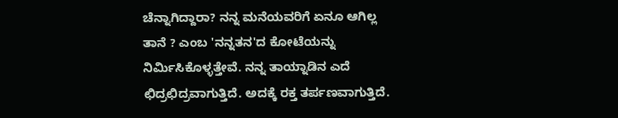ಚೆನ್ನಾಗಿದ್ದಾರಾ? ನನ್ನ ಮನೆಯವರಿಗೆ ಏನೂ ಆಗಿಲ್ಲ ತಾನೆ ? ಎಂಬ 'ನನ್ನತನ'ದ ಕೋಟೆಯನ್ನು ನಿರ್ಮಿಸಿಕೊಳ್ಳತ್ತೇವೆ. ನನ್ನ ತಾಯ್ನಾಡಿನ ಎದೆ ಛಿದ್ರಛಿದ್ರವಾಗುತ್ತಿದೆ. ಅದಕ್ಕೆ ರಕ್ತ ತರ್ಪಣವಾಗುತ್ತಿದೆ.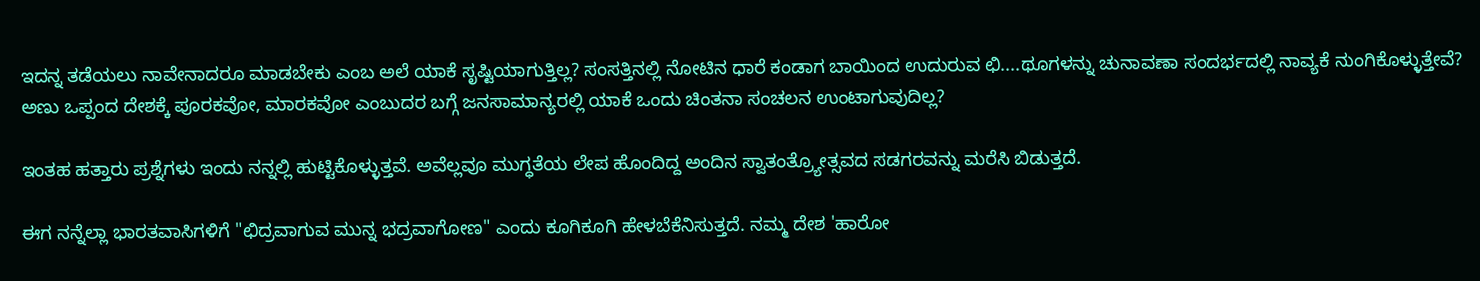ಇದನ್ನ ತಡೆಯಲು ನಾವೇನಾದರೂ ಮಾಡಬೇಕು ಎಂಬ ಅಲೆ ಯಾಕೆ ಸೃಷ್ಟಿಯಾಗುತ್ತಿಲ್ಲ? ಸಂಸತ್ತಿನಲ್ಲಿ ನೋಟಿನ ಧಾರೆ ಕಂಡಾಗ ಬಾಯಿಂದ ಉದುರುವ ಛಿ....ಥೂಗಳನ್ನು ಚುನಾವಣಾ ಸಂದರ್ಭದಲ್ಲಿ ನಾವ್ಯಕೆ ನುಂಗಿಕೊಳ್ಳುತ್ತೇವೆ? ಅಣು ಒಪ್ಪಂದ ದೇಶಕ್ಕೆ ಪೂರಕವೋ, ಮಾರಕವೋ ಎಂಬುದರ ಬಗ್ಗೆ ಜನಸಾಮಾನ್ಯರಲ್ಲಿ ಯಾಕೆ ಒಂದು ಚಿಂತನಾ ಸಂಚಲನ ಉಂಟಾಗುವುದಿಲ್ಲ?

ಇಂತಹ ಹತ್ತಾರು ಪ್ರಶ್ನೆಗಳು ಇಂದು ನನ್ನಲ್ಲಿ ಹುಟ್ಟಿಕೊಳ್ಳುತ್ತವೆ. ಅವೆಲ್ಲವೂ ಮುಗ್ಧತೆಯ ಲೇಪ ಹೊಂದಿದ್ದ ಅಂದಿನ ಸ್ವಾತಂತ್ರ್ಯೋತ್ಸವದ ಸಡಗರವನ್ನು ಮರೆಸಿ ಬಿಡುತ್ತದೆ.

ಈಗ ನನ್ನೆಲ್ಲಾ ಭಾರತವಾಸಿಗಳಿಗೆ "ಛಿದ್ರವಾಗುವ ಮುನ್ನ ಭದ್ರವಾಗೋಣ" ಎಂದು ಕೂಗಿಕೂಗಿ ಹೇಳಬೆಕೆನಿಸುತ್ತದೆ. ನಮ್ಮ ದೇಶ 'ಹಾರೋ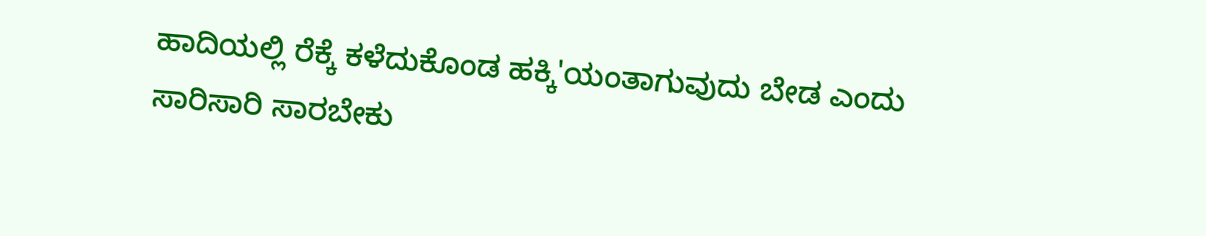ಹಾದಿಯಲ್ಲಿ ರೆಕ್ಕೆ ಕಳೆದುಕೊಂಡ ಹಕ್ಕಿ'ಯಂತಾಗುವುದು ಬೇಡ ಎಂದು ಸಾರಿಸಾರಿ ಸಾರಬೇಕು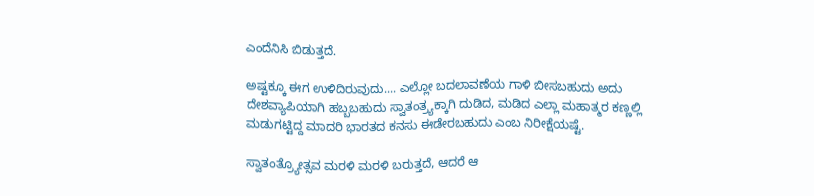ಎಂದೆನಿಸಿ ಬಿಡುತ್ತದೆ.

ಅಷ್ಟಕ್ಕೂ ಈಗ ಉಳಿದಿರುವುದು.... ಎಲ್ಲೋ ಬದಲಾವಣೆಯ ಗಾಳಿ ಬೀಸಬಹುದು ಅದು ದೇಶವ್ಯಾಪಿಯಾಗಿ ಹಬ್ಬಬಹುದು ಸ್ವಾತಂತ್ರ್ಯಕ್ಕಾಗಿ ದುಡಿದ, ಮಡಿದ ಎಲ್ಲಾ ಮಹಾತ್ಮರ ಕಣ್ಣಲ್ಲಿ ಮಡುಗಟ್ಟಿದ್ದ ಮಾದರಿ ಭಾರತದ ಕನಸು ಈಡೇರಬಹುದು ಎಂಬ ನಿರೀಕ್ಷೆಯಷ್ಟೆ.

ಸ್ವಾತಂತ್ರ್ಯೋತ್ಸವ ಮರಳಿ ಮರಳಿ ಬರುತ್ತದೆ, ಆದರೆ ಆ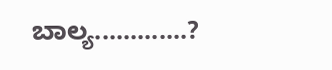ಬಾಲ್ಯ.............?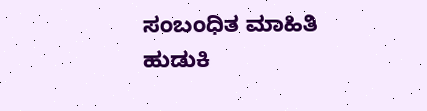ಸಂಬಂಧಿತ ಮಾಹಿತಿ ಹುಡುಕಿ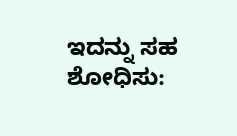ಇದನ್ನು ಸಹ ಶೋಧಿಸು: